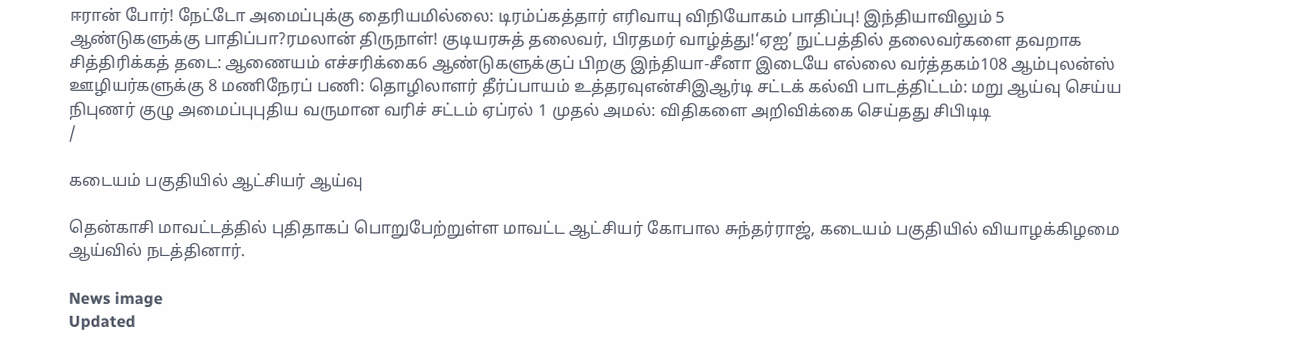ஈரான் போர்! நேட்டோ அமைப்புக்கு தைரியமில்லை: டிரம்ப்கத்தார் எரிவாயு விநியோகம் பாதிப்பு! இந்தியாவிலும் 5 ஆண்டுகளுக்கு பாதிப்பா?ரமலான் திருநாள்! குடியரசுத் தலைவர், பிரதமர் வாழ்த்து!‘ஏஐ’ நுட்பத்தில் தலைவர்களை தவறாக சித்திரிக்கத் தடை: ஆணையம் எச்சரிக்கை6 ஆண்டுகளுக்குப் பிறகு இந்தியா-சீனா இடையே எல்லை வர்த்தகம்108 ஆம்புலன்ஸ் ஊழியர்களுக்கு 8 மணிநேரப் பணி: தொழிலாளர் தீர்ப்பாயம் உத்தரவுஎன்சிஇஆர்டி சட்டக் கல்வி பாடத்திட்டம்: மறு ஆய்வு செய்ய நிபுணர் குழு அமைப்புபுதிய வருமான வரிச் சட்டம் ஏப்ரல் 1 முதல் அமல்: விதிகளை அறிவிக்கை செய்தது சிபிடிடி
/

கடையம் பகுதியில் ஆட்சியர் ஆய்வு

தென்காசி மாவட்டத்தில் புதிதாகப் பொறுபேற்றுள்ள மாவட்ட ஆட்சியர் கோபால சுந்தர்ராஜ், கடையம் பகுதியில் வியாழக்கிழமை ஆய்வில் நடத்தினார்.

News image
Updated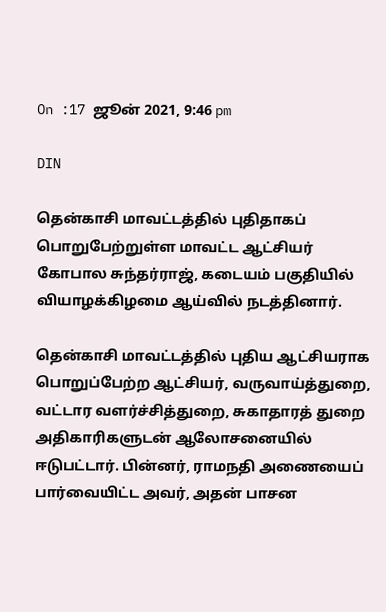On :17 ஜூன் 2021, 9:46 pm

DIN

தென்காசி மாவட்டத்தில் புதிதாகப் பொறுபேற்றுள்ள மாவட்ட ஆட்சியர் கோபால சுந்தர்ராஜ், கடையம் பகுதியில் வியாழக்கிழமை ஆய்வில் நடத்தினார்.

தென்காசி மாவட்டத்தில் புதிய ஆட்சியராக பொறுப்பேற்ற ஆட்சியர், வருவாய்த்துறை, வட்டார வளர்ச்சித்துறை, சுகாதாரத் துறை அதிகாரிகளுடன் ஆலோசனையில் ஈடுபட்டார். பின்னர், ராமநதி அணையைப் பார்வையிட்ட அவர், அதன் பாசன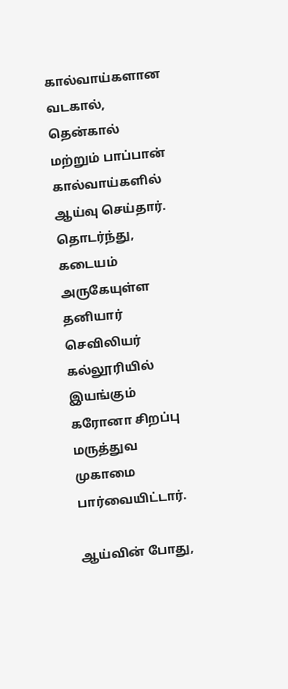கால்வாய்களான வடகால், தென்கால் மற்றும் பாப்பான் கால்வாய்களில் ஆய்வு செய்தார். தொடர்ந்து, கடையம் அருகேயுள்ள தனியார் செவிலியர் கல்லூரியில் இயங்கும் கரோனா சிறப்பு மருத்துவ முகாமை பார்வையிட்டார்.

ஆய்வின் போது,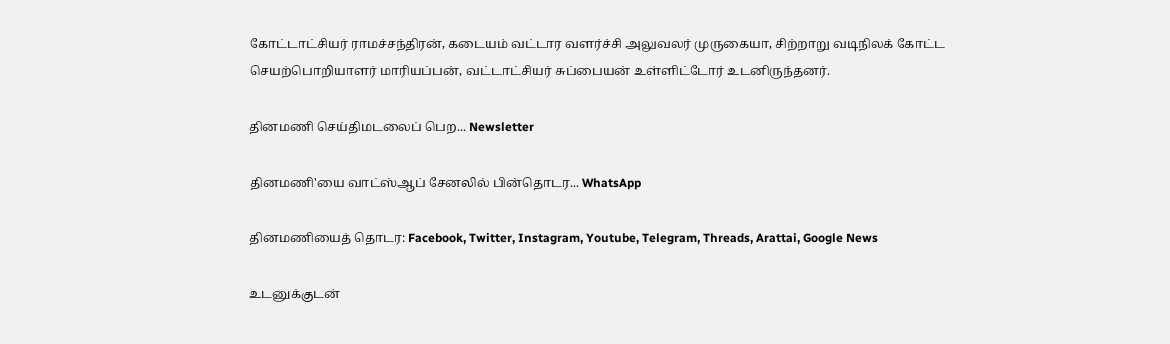கோட்டாட்சியர் ராமச்சந்திரன், கடையம் வட்டார வளர்ச்சி அலுவலர் முருகையா, சிற்றாறு வடிநிலக் கோட்ட செயற்பொறியாளர் மாரியப்பன், வட்டாட்சியர் சுப்பையன் உள்ளிட்டோர் உடனிருந்தனர்.

தினமணி செய்திமடலைப் பெற... Newsletter

தினமணி'யை வாட்ஸ்ஆப் சேனலில் பின்தொடர... WhatsApp

தினமணியைத் தொடர: Facebook, Twitter, Instagram, Youtube, Telegram, Threads, Arattai, Google News

உடனுக்குடன்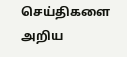செய்திகளை அறிய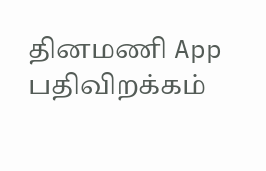தினமணி App பதிவிறக்கம்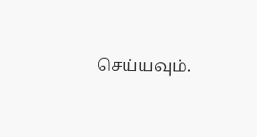செய்யவும்.